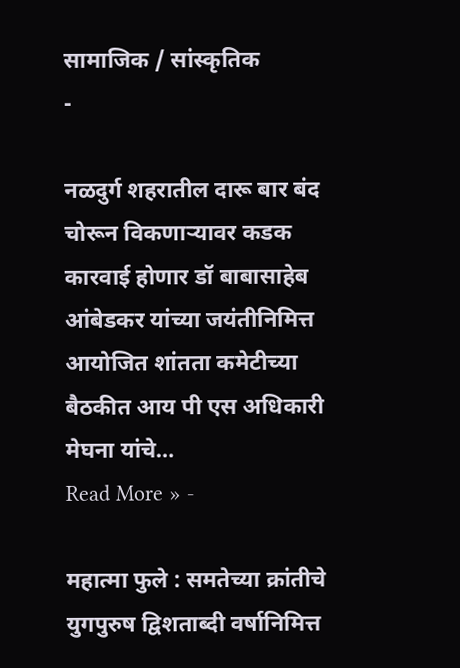सामाजिक / सांस्कृतिक
-

नळदुर्ग शहरातील दारू बार बंद
चोरून विकणाऱ्यावर कडक कारवाई होणार डॉ बाबासाहेब आंबेडकर यांच्या जयंतीनिमित्त आयोजित शांतता कमेटीच्या बैठकीत आय पी एस अधिकारी मेघना यांचे…
Read More » -

महात्मा फुले : समतेच्या क्रांतीचे युगपुरुष द्विशताब्दी वर्षानिमित्त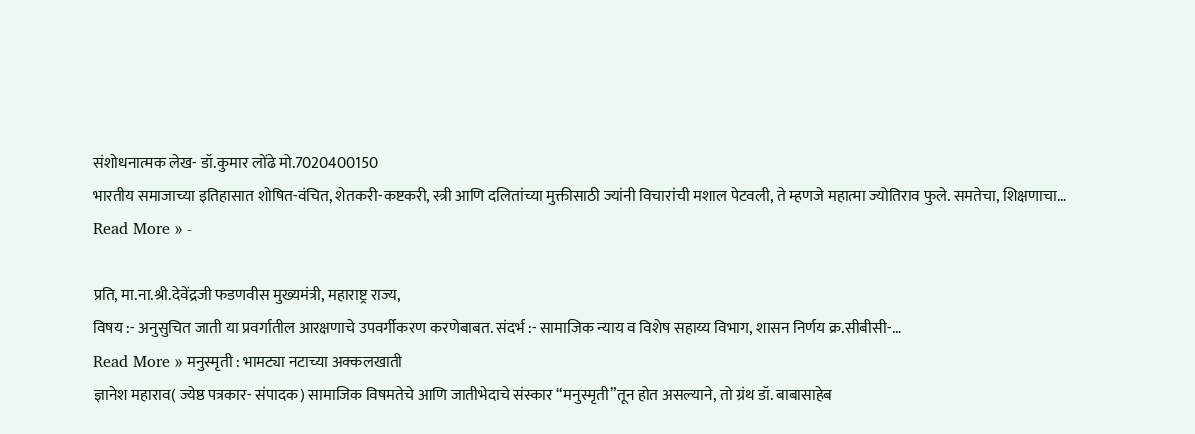संशोधनात्मक लेख- डॉ.कुमार लोंढे मो.7020400150
भारतीय समाजाच्या इतिहासात शोषित-वंचित, शेतकरी-कष्टकरी, स्त्री आणि दलितांच्या मुक्तीसाठी ज्यांनी विचारांची मशाल पेटवली, ते म्हणजे महात्मा ज्योतिराव फुले. समतेचा, शिक्षणाचा…
Read More » -

प्रति, मा.ना.श्री.देवेंद्रजी फडणवीस मुख्यमंत्री, महाराष्ट्र राज्य,
विषय :- अनुसुचित जाती या प्रवर्गातील आरक्षणाचे उपवर्गीकरण करणेबाबत. संदर्भ :- सामाजिक न्याय व विशेष सहाय्य विभाग, शासन निर्णय क्र.सीबीसी-…
Read More » मनुस्मृती : भामट्या नटाच्या अक्कलखाती
ज्ञानेश महाराव( ज्येष्ठ पत्रकार- संपादक) सामाजिक विषमतेचे आणि जातीभेदाचे संस्कार “मनुस्मृती”तून होत असल्याने, तो ग्रंथ डॉ. बाबासाहेब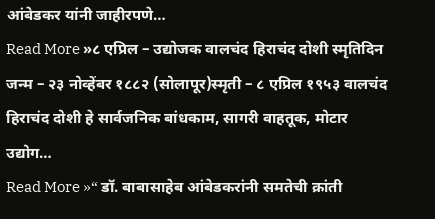आंबेडकर यांनी जाहीरपणे…
Read More »८ एप्रिल – उद्योजक वालचंद हिराचंद दोशी स्मृतिदिन
जन्म – २३ नोव्हेंबर १८८२ (सोलापूर)स्मृती – ८ एप्रिल १९५३ वालचंद हिराचंद दोशी हे सार्वजनिक बांधकाम, सागरी वाहतूक, मोटार उद्योग…
Read More »“ डॉ. बाबासाहेब आंबेडकरांनी समतेची क्रांती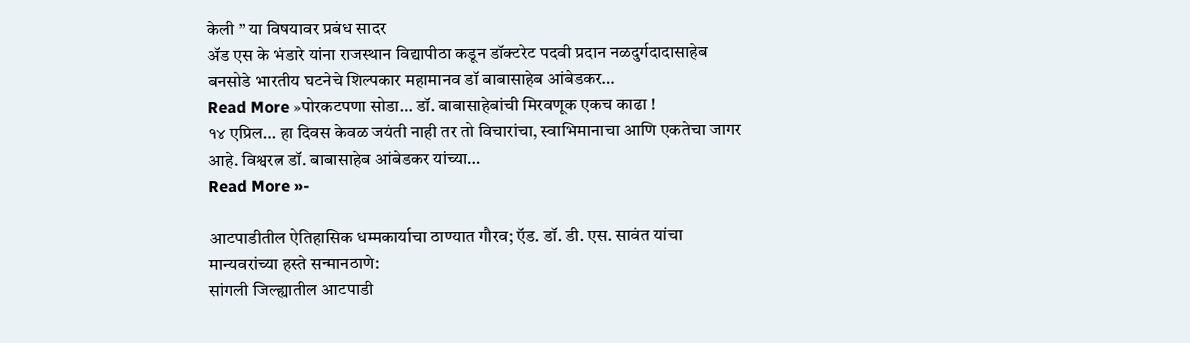केली ” या विषयावर प्रबंध सादर
ॲड एस के भंडारे यांना राजस्थान विद्यापीठा कडून डॉक्टरेट पदवी प्रदान नळदुर्गदादासाहेब बनसोडे भारतीय घटनेचे शिल्पकार महामानव डॉ बाबासाहेब आंबेडकर…
Read More »पोरकटपणा सोडा… डॉ. बाबासाहेबांची मिरवणूक एकच काढा !
१४ एप्रिल… हा दिवस केवळ जयंती नाही तर तो विचारांचा, स्वाभिमानाचा आणि एकतेचा जागर आहे. विश्वरत्न डॉ. बाबासाहेब आंबेडकर यांच्या…
Read More »-

आटपाडीतील ऐतिहासिक धम्मकार्याचा ठाण्यात गौरव; ऍड. डॉ. डी. एस. सावंत यांचा मान्यवरांच्या हस्ते सन्मानठाणे:
सांगली जिल्ह्यातील आटपाडी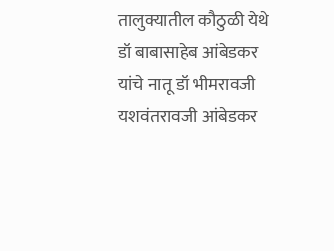तालुक्यातील कौठुळी येथे डॉ बाबासाहेब आंबेडकर यांचे नातू डॉ भीमरावजी यशवंतरावजी आंबेडकर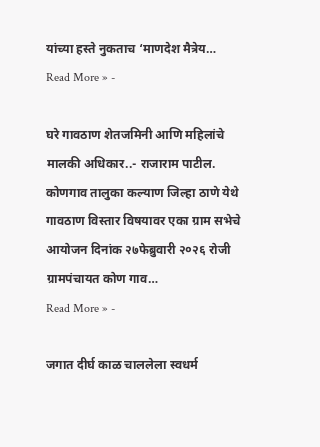यांच्या हस्ते नुकताच ‘माणदेश मैत्रेय…
Read More » -

घरे गावठाण शेतजमिनी आणि महिलांचे मालकी अधिकार..- राजाराम पाटील.
कोणगाव तालुका कल्याण जिल्हा ठाणे येथे गावठाण विस्तार विषयावर एका ग्राम सभेचे आयोजन दिनांक २७फेब्रुवारी २०२६ रोजी ग्रामपंचायत कोण गाव…
Read More » -

जगात दीर्घ काळ चाललेला स्वधर्म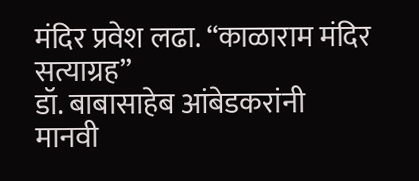मंदिर प्रवेश लढा. “काळाराम मंदिर सत्याग्रह”
डॉ. बाबासाहेब आंबेडकरांनी मानवी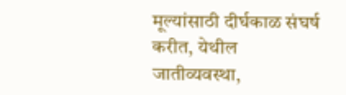मूल्यांसाठी दीर्घकाळ संघर्ष करीत, येथील जातीव्यवस्था,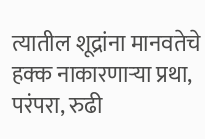त्यातील शूद्रांना मानवतेचे हक्क नाकारणाऱ्या प्रथा, परंपरा, रुढी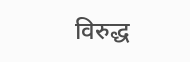विरुद्ध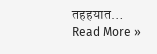तहहयात…
Read More »